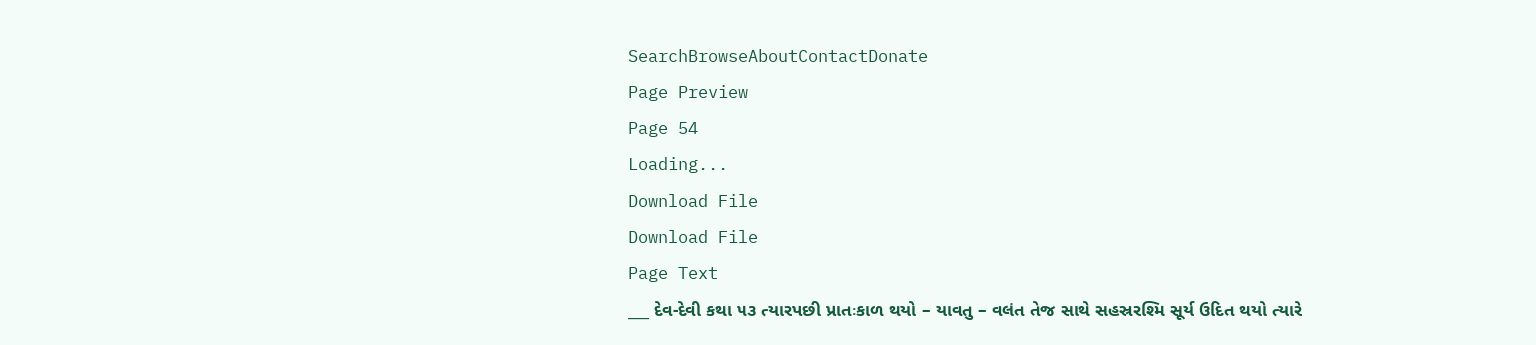SearchBrowseAboutContactDonate
Page Preview
Page 54
Loading...
Download File
Download File
Page Text
___ દેવ-દેવી કથા ૫૩ ત્યારપછી પ્રાતઃકાળ થયો – યાવતુ – વલંત તેજ સાથે સહસ્રરશ્મિ સૂર્ય ઉદિત થયો ત્યારે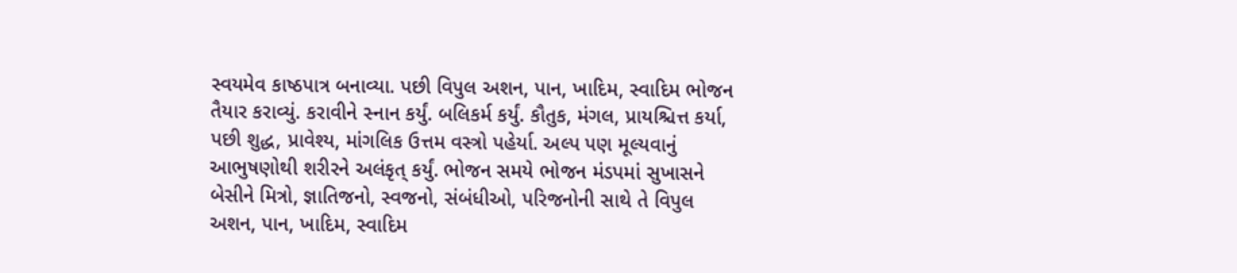સ્વયમેવ કાષ્ઠપાત્ર બનાવ્યા. પછી વિપુલ અશન, પાન, ખાદિમ, સ્વાદિમ ભોજન તૈયાર કરાવ્યું. કરાવીને સ્નાન કર્યું. બલિકર્મ કર્યું. કૌતુક, મંગલ, પ્રાયશ્ચિત્ત કર્યા, પછી શુદ્ધ, પ્રાવેશ્ય, માંગલિક ઉત્તમ વસ્ત્રો પહેર્યા. અલ્પ પણ મૂલ્યવાનું આભુષણોથી શરીરને અલંકૃત્ કર્યું. ભોજન સમયે ભોજન મંડપમાં સુખાસને બેસીને મિત્રો, જ્ઞાતિજનો, સ્વજનો, સંબંધીઓ, પરિજનોની સાથે તે વિપુલ અશન, પાન, ખાદિમ, સ્વાદિમ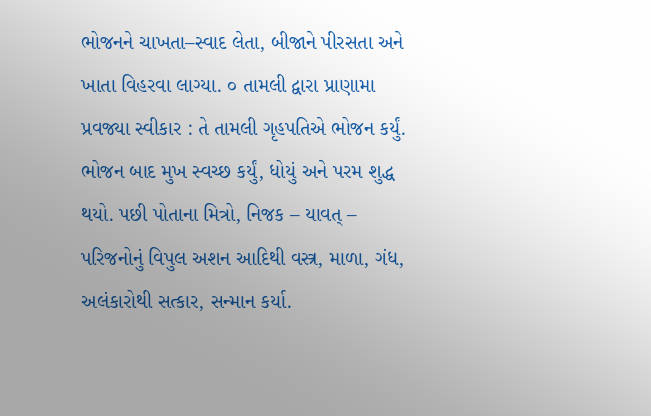ભોજનને ચાખતા–સ્વાદ લેતા, બીજાને પીરસતા અને ખાતા વિહરવા લાગ્યા. ૦ તામલી દ્વારા પ્રાણામા પ્રવજ્યા સ્વીકાર : તે તામલી ગૃહપતિએ ભોજન કર્યું. ભોજન બાદ મુખ સ્વચ્છ કર્યું, ધોયું અને પરમ શુદ્ધ થયો. પછી પોતાના મિત્રો, નિજક – યાવત્ – પરિજનોનું વિપુલ અશન આદિથી વસ્ત્ર, માળા, ગંધ, અલંકારોથી સત્કાર, સન્માન કર્યા.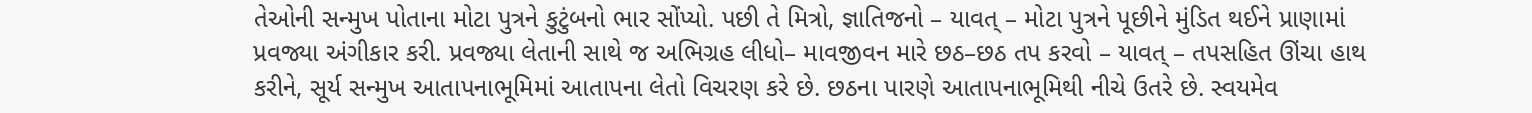તેઓની સન્મુખ પોતાના મોટા પુત્રને કુટુંબનો ભાર સોંપ્યો. પછી તે મિત્રો, જ્ઞાતિજનો – યાવત્ – મોટા પુત્રને પૂછીને મુંડિત થઈને પ્રાણામાં પ્રવજ્યા અંગીકાર કરી. પ્રવજ્યા લેતાની સાથે જ અભિગ્રહ લીધો– માવજીવન મારે છઠ–છઠ તપ કરવો – યાવત્ – તપસહિત ઊંચા હાથ કરીને, સૂર્ય સન્મુખ આતાપનાભૂમિમાં આતાપના લેતો વિચરણ કરે છે. છઠના પારણે આતાપનાભૂમિથી નીચે ઉતરે છે. સ્વયમેવ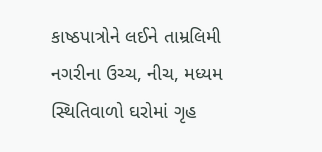કાષ્ઠપાત્રોને લઈને તામ્રલિમી નગરીના ઉચ્ચ, નીચ, મધ્યમ સ્થિતિવાળો ઘરોમાં ગૃહ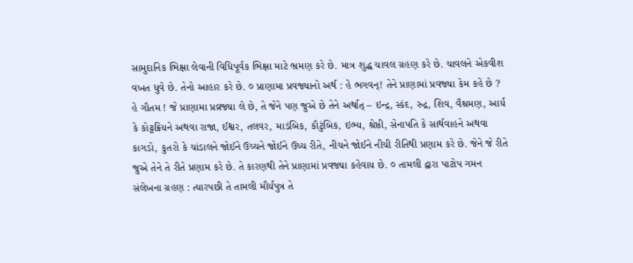સામુદાનિક ભિક્ષા લેવાની વિધિપૂર્વક ભિક્ષા માટે ભ્રમણ કરે છે. માત્ર શુદ્ધ ચાવલ ગ્રહણ કરે છે. ચાવલને એકવીશ વખત ધુવે છે. તેનો આહાર કરે છે. ૦ પ્રાણામા પ્રવજ્યાનો અર્થ : હે ભગવન્! તેને પ્રાણામાં પ્રવજ્યા કેમ કહે છે ? હે ગૌતમ ! જે પ્રાણામા પ્રવ્રજ્યા લે છે, તે જેને પણ જુએ છે તેને અર્થાત્ – ઇન્દ્ર, સ્કંદ, રુદ્ર, શિવ, વૈશ્રમણ, આર્ય કે કોટ્ટક્રિયને અથવા રાજા, ઈશ્વર, તલવર, માડંબિક, કૌટુંબિક, ઇભ્ય, શ્રેષ્ઠી, સેનાપતિ કે સાર્થવાહને અથવા કાગડો, કુતરો કે ચાંડાલને જોઈને ઉચ્ચને જોઈને ઉચ્ચ રીતે, નીચને જોઈને નીચી રીતિથી પ્રણામ કરે છે. જેને જે રીતે જુએ તેને તે રીતે પ્રણામ કરે છે. તે કારણથી તેને પ્રાણામાં પ્રવજ્યા કહેવાય છે. ૦ તામલી દ્વારા પાટોપ ગમન સંલેખના ગ્રહણ : ત્યારપછી તે તામલી મૌર્યપુત્ર તે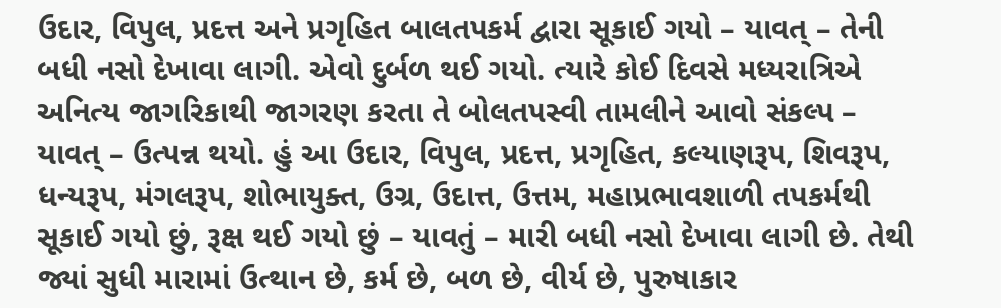ઉદાર, વિપુલ, પ્રદત્ત અને પ્રગૃહિત બાલતપકર્મ દ્વારા સૂકાઈ ગયો – યાવત્ – તેની બધી નસો દેખાવા લાગી. એવો દુર્બળ થઈ ગયો. ત્યારે કોઈ દિવસે મધ્યરાત્રિએ અનિત્ય જાગરિકાથી જાગરણ કરતા તે બોલતપસ્વી તામલીને આવો સંકલ્પ – યાવત્ – ઉત્પન્ન થયો. હું આ ઉદાર, વિપુલ, પ્રદત્ત, પ્રગૃહિત, કલ્યાણરૂપ, શિવરૂપ, ધન્યરૂપ, મંગલરૂપ, શોભાયુક્ત, ઉગ્ર, ઉદાત્ત, ઉત્તમ, મહાપ્રભાવશાળી તપકર્મથી સૂકાઈ ગયો છું, રૂક્ષ થઈ ગયો છું – યાવતું – મારી બધી નસો દેખાવા લાગી છે. તેથી જ્યાં સુધી મારામાં ઉત્થાન છે, કર્મ છે, બળ છે, વીર્ય છે, પુરુષાકાર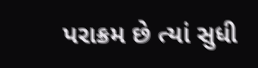પરાક્રમ છે ત્યાં સુધી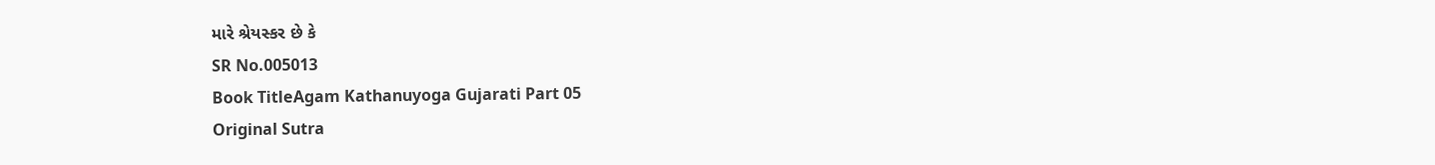મારે શ્રેયસ્કર છે કે
SR No.005013
Book TitleAgam Kathanuyoga Gujarati Part 05
Original Sutra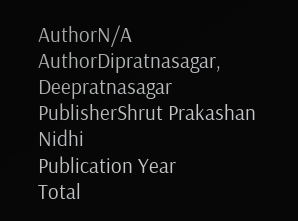AuthorN/A
AuthorDipratnasagar, Deepratnasagar
PublisherShrut Prakashan Nidhi
Publication Year
Total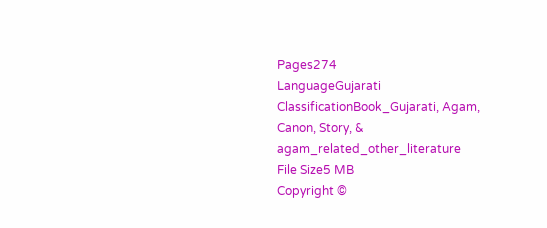Pages274
LanguageGujarati
ClassificationBook_Gujarati, Agam, Canon, Story, & agam_related_other_literature
File Size5 MB
Copyright ©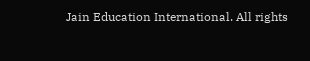Jain Education International. All rights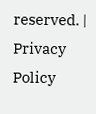reserved. | Privacy Policy